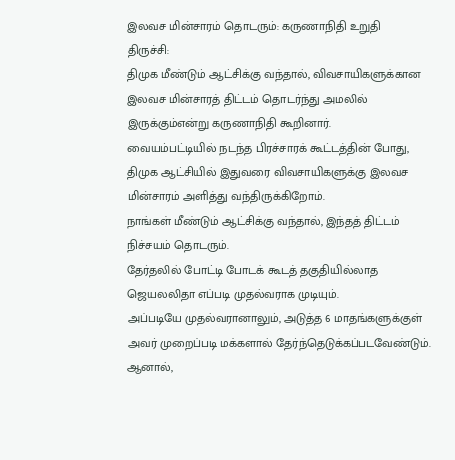இலவச மின்சாரம் தொடரும்: கருணாநிதி உறுதி
திருச்சி:
திமுக மீண்டும் ஆட்சிக்கு வந்தால், விவசாயிகளுக்கான இலவச மின்சாரத் திட்டம் தொடர்ந்து அமலில் இருக்கும்என்று கருணாநிதி கூறினார்.
வையம்பட்டியில் நடந்த பிரச்சாரக் கூட்டத்தின் போது,
திமுக ஆட்சியில் இதுவரை விவசாயிகளுக்கு இலவச மின்சாரம் அளித்து வந்திருக்கிறோம்.
நாங்கள் மீண்டும் ஆட்சிக்கு வந்தால், இந்தத் திட்டம் நிச்சயம் தொடரும்.
தேர்தலில் போட்டி போடக் கூடத் தகுதியில்லாத ஜெயலலிதா எப்படி முதல்வராக முடியும்.
அப்படியே முதல்வரானாலும், அடுத்த 6 மாதங்களுக்குள் அவர் முறைப்படி மக்களால் தேர்ந்தெடுக்கப்படவேண்டும்.
ஆனால்,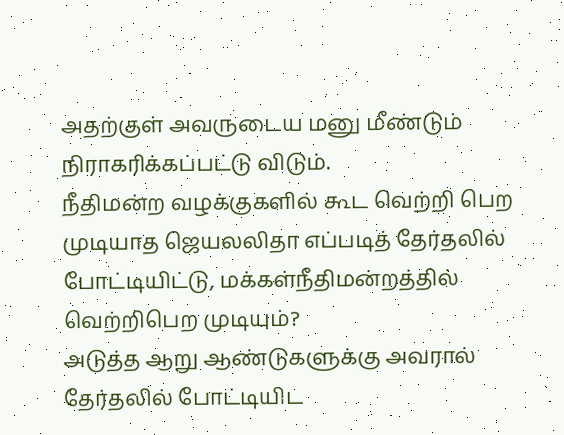அதற்குள் அவருடைய மனு மீண்டும் நிராகரிக்கப்பட்டு விடும்.
நீதிமன்ற வழக்குகளில் கூட வெற்றி பெற முடியாத ஜெயலலிதா எப்படித் தேர்தலில் போட்டியிட்டு, மக்கள்நீதிமன்றத்தில் வெற்றிபெற முடியும்?
அடுத்த ஆறு ஆண்டுகளுக்கு அவரால் தேர்தலில் போட்டியிட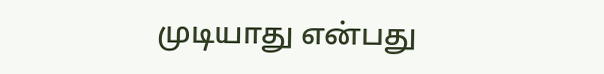முடியாது என்பது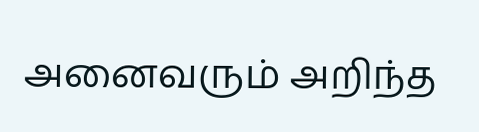அனைவரும் அறிந்த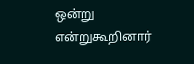ஒன்று என்றுகூறினார்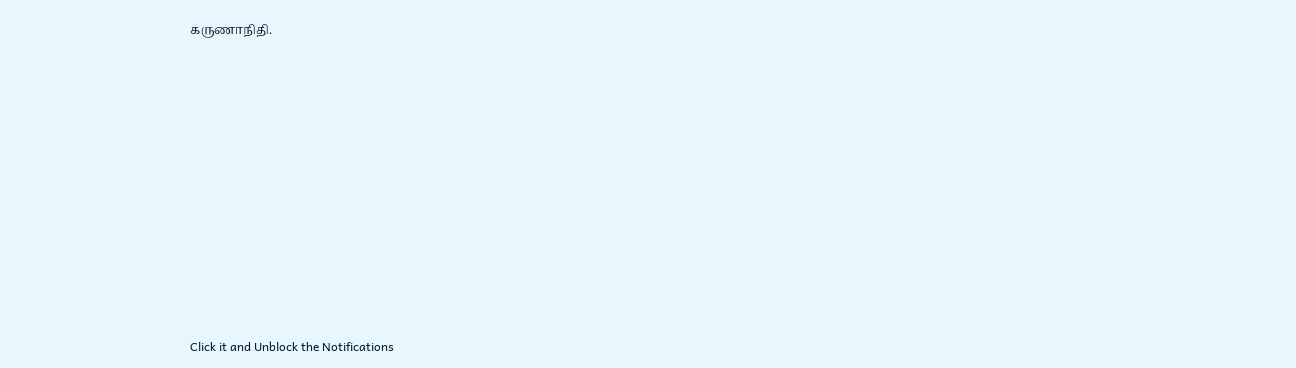கருணாநிதி.












Click it and Unblock the Notifications